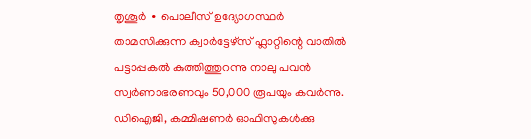തൃശൂർ ∙ പൊലീസ് ഉദ്യോഗസ്ഥർ താമസിക്കുന്ന ക്വാർട്ടേഴ്സ് ഫ്ലാറ്റിന്റെ വാതിൽ പട്ടാപ്പകൽ കുത്തിത്തുറന്നു നാലു പവൻ സ്വർണാഭരണവും 50,000 രൂപയും കവർന്നു. ഡിഐജി, കമ്മിഷണർ ഓഫിസുകൾക്കു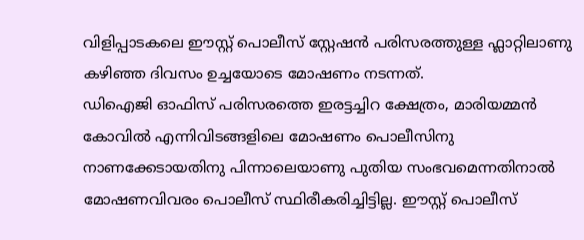വിളിപ്പാടകലെ ഈസ്റ്റ് പൊലീസ് സ്റ്റേഷൻ പരിസരത്തുള്ള ഫ്ലാറ്റിലാണു കഴിഞ്ഞ ദിവസം ഉച്ചയോടെ മോഷണം നടന്നത്.
ഡിഐജി ഓഫിസ് പരിസരത്തെ ഇരട്ടച്ചിറ ക്ഷേത്രം, മാരിയമ്മൻ കോവിൽ എന്നിവിടങ്ങളിലെ മോഷണം പൊലീസിനു നാണക്കേടായതിനു പിന്നാലെയാണു പുതിയ സംഭവമെന്നതിനാൽ മോഷണവിവരം പൊലീസ് സ്ഥിരീകരിച്ചിട്ടില്ല. ഈസ്റ്റ് പൊലീസ്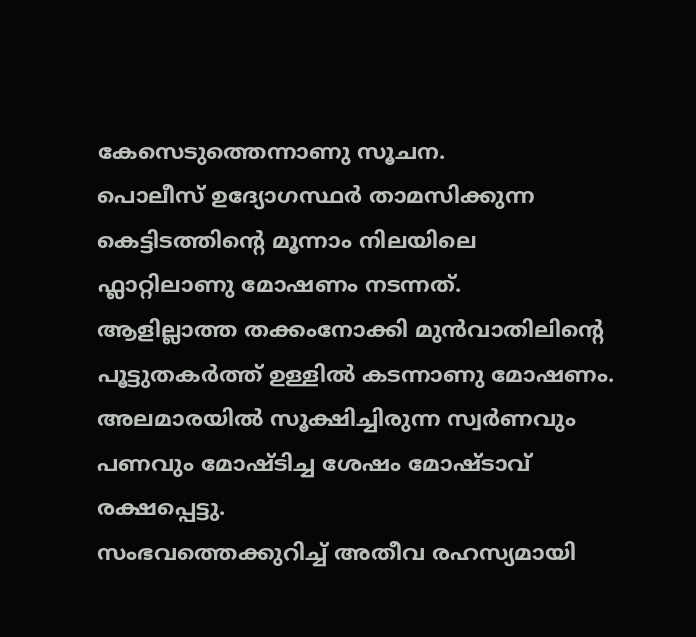കേസെടുത്തെന്നാണു സൂചന.
പൊലീസ് ഉദ്യോഗസ്ഥർ താമസിക്കുന്ന കെട്ടിടത്തിന്റെ മൂന്നാം നിലയിലെ ഫ്ലാറ്റിലാണു മോഷണം നടന്നത്.
ആളില്ലാത്ത തക്കംനോക്കി മുൻവാതിലിന്റെ പൂട്ടുതകർത്ത് ഉള്ളിൽ കടന്നാണു മോഷണം. അലമാരയിൽ സൂക്ഷിച്ചിരുന്ന സ്വർണവും പണവും മോഷ്ടിച്ച ശേഷം മോഷ്ടാവ് രക്ഷപ്പെട്ടു.
സംഭവത്തെക്കുറിച്ച് അതീവ രഹസ്യമായി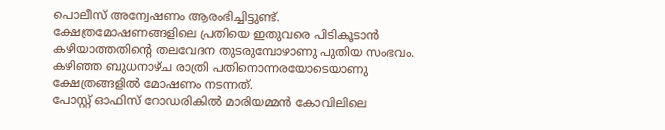പൊലീസ് അന്വേഷണം ആരംഭിച്ചിട്ടുണ്ട്. ക്ഷേത്രമോഷണങ്ങളിലെ പ്രതിയെ ഇതുവരെ പിടികൂടാൻ കഴിയാത്തതിന്റെ തലവേദന തുടരുമ്പോഴാണു പുതിയ സംഭവം.
കഴിഞ്ഞ ബുധനാഴ്ച രാത്രി പതിനൊന്നരയോടെയാണു ക്ഷേത്രങ്ങളിൽ മോഷണം നടന്നത്.
പോസ്റ്റ് ഓഫിസ് റോഡരികിൽ മാരിയമ്മൻ കോവിലിലെ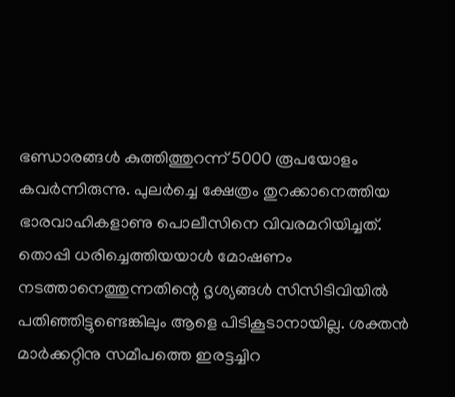ഭണ്ഡാരങ്ങൾ കുത്തിത്തുറന്ന് 5000 രൂപയോളം കവർന്നിരുന്നു. പുലർച്ചെ ക്ഷേത്രം തുറക്കാനെത്തിയ ഭാരവാഹികളാണു പൊലീസിനെ വിവരമറിയിച്ചത്.
തൊപ്പി ധരിച്ചെത്തിയയാൾ മോഷണം നടത്താനെത്തുന്നതിന്റെ ദൃശ്യങ്ങൾ സിസിടിവിയിൽ പതിഞ്ഞിട്ടുണ്ടെങ്കിലും ആളെ പിടികൂടാനായില്ല. ശക്തൻ മാർക്കറ്റിനു സമീപത്തെ ഇരട്ടച്ചിറ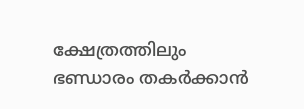ക്ഷേത്രത്തിലും ഭണ്ഡാരം തകർക്കാൻ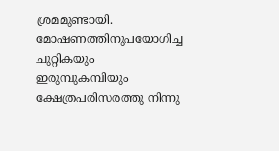ശ്രമമുണ്ടായി.
മോഷണത്തിനുപയോഗിച്ച ചുറ്റികയും ഇരുമ്പുകമ്പിയും ക്ഷേത്രപരിസരത്തു നിന്നു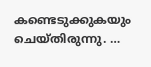കണ്ടെടുക്കുകയും ചെയ്തിരുന്നു. …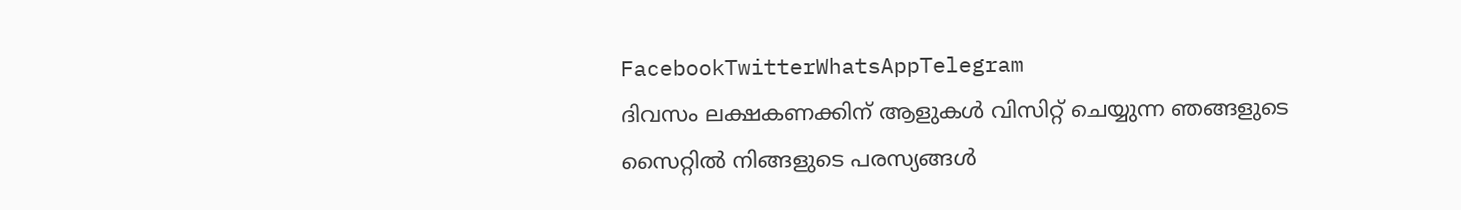FacebookTwitterWhatsAppTelegram
ദിവസം ലക്ഷകണക്കിന് ആളുകൾ വിസിറ്റ് ചെയ്യുന്ന ഞങ്ങളുടെ സൈറ്റിൽ നിങ്ങളുടെ പരസ്യങ്ങൾ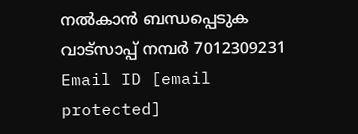നൽകാൻ ബന്ധപ്പെടുക വാട്സാപ്പ് നമ്പർ 7012309231 Email ID [email protected]